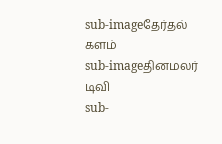sub-imageதேர்தல் களம்
sub-imageதினமலர் டிவி
sub-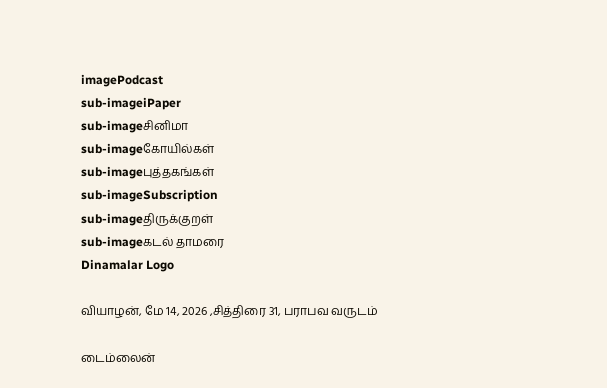imagePodcast
sub-imageiPaper
sub-imageசினிமா
sub-imageகோயில்கள்
sub-imageபுத்தகங்கள்
sub-imageSubscription
sub-imageதிருக்குறள்
sub-imageகடல் தாமரை
Dinamalar Logo

வியாழன், மே 14, 2026 ,சித்திரை 31, பராபவ வருடம்

டைம்லைன்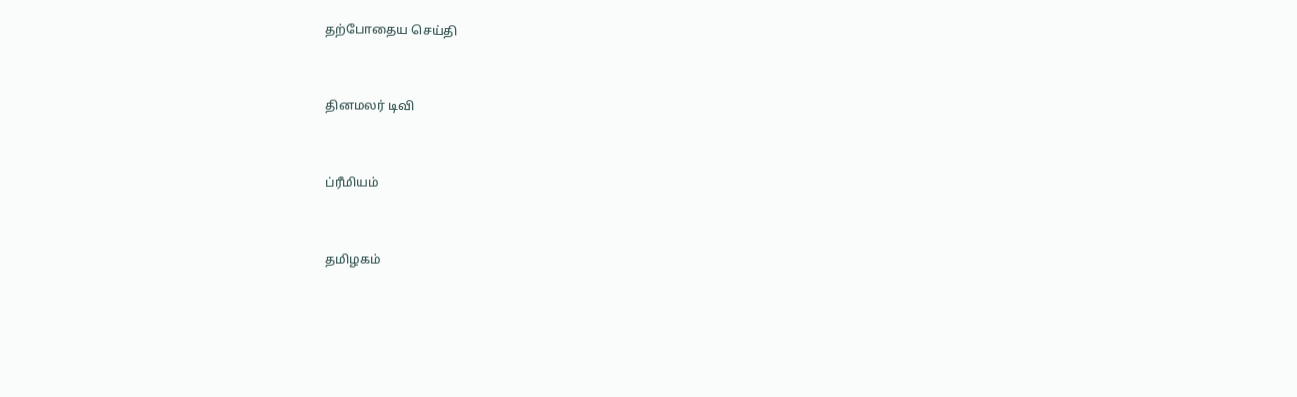தற்போதைய செய்தி


தினமலர் டிவி


ப்ரீமியம்


தமிழகம்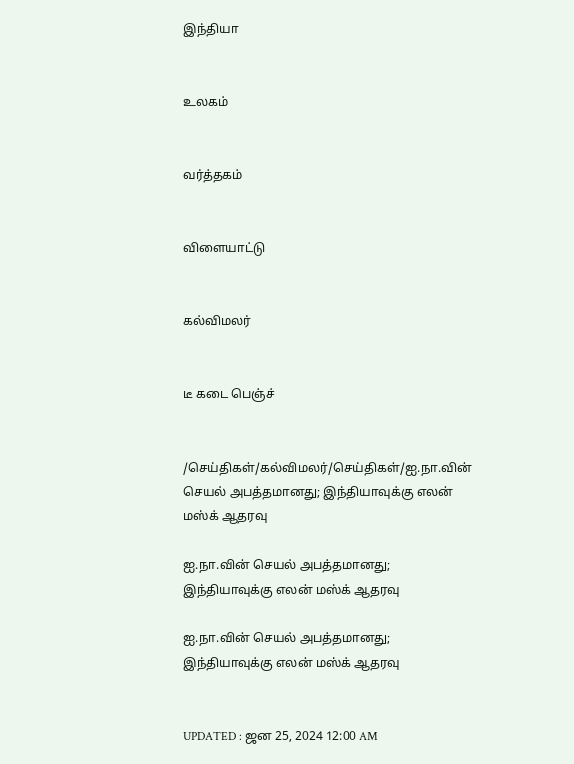இந்தியா


உலகம்


வர்த்தகம்


விளையாட்டு


கல்விமலர்


டீ கடை பெஞ்ச்


/செய்திகள்/கல்விமலர்/செய்திகள்/ஐ.நா.வின் செயல் அபத்தமானது; இந்தியாவுக்கு எலன் மஸ்க் ஆதரவு

ஐ.நா.வின் செயல் அபத்தமானது; இந்தியாவுக்கு எலன் மஸ்க் ஆதரவு

ஐ.நா.வின் செயல் அபத்தமானது; இந்தியாவுக்கு எலன் மஸ்க் ஆதரவு


UPDATED : ஜன 25, 2024 12:00 AM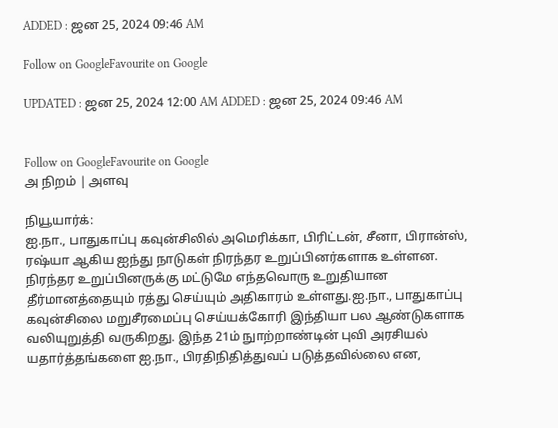ADDED : ஜன 25, 2024 09:46 AM

Follow on GoogleFavourite on Google

UPDATED : ஜன 25, 2024 12:00 AM ADDED : ஜன 25, 2024 09:46 AM


Follow on GoogleFavourite on Google
அ நிறம் | அளவு

நியூயார்க்:
ஐ.நா., பாதுகாப்பு கவுன்சிலில் அமெரிக்கா, பிரிட்டன், சீனா, பிரான்ஸ், ரஷ்யா ஆகிய ஐந்து நாடுகள் நிரந்தர உறுப்பினர்களாக உள்ளன. நிரந்தர உறுப்பினருக்கு மட்டுமே எந்தவொரு உறுதியான தீர்மானத்தையும் ரத்து செய்யும் அதிகாரம் உள்ளது.ஐ.நா., பாதுகாப்பு கவுன்சிலை மறுசீரமைப்பு செய்யக்கோரி இந்தியா பல ஆண்டுகளாக வலியுறுத்தி வருகிறது. இந்த 21ம் நுாற்றாண்டின் புவி அரசியல் யதார்த்தங்களை ஐ.நா., பிரதிநிதித்துவப் படுத்தவில்லை என,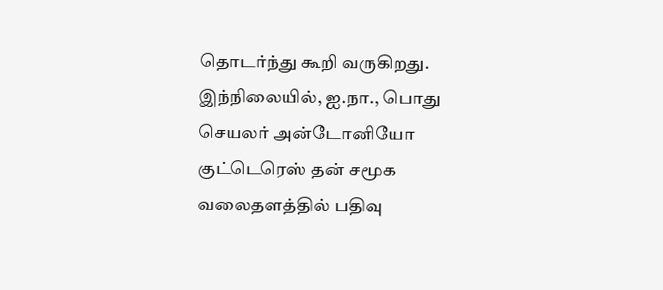தொடர்ந்து கூறி வருகிறது. இந்நிலையில், ஐ.நா., பொது செயலர் அன்டோனியோ குட்டெரெஸ் தன் சமூக வலைதளத்தில் பதிவு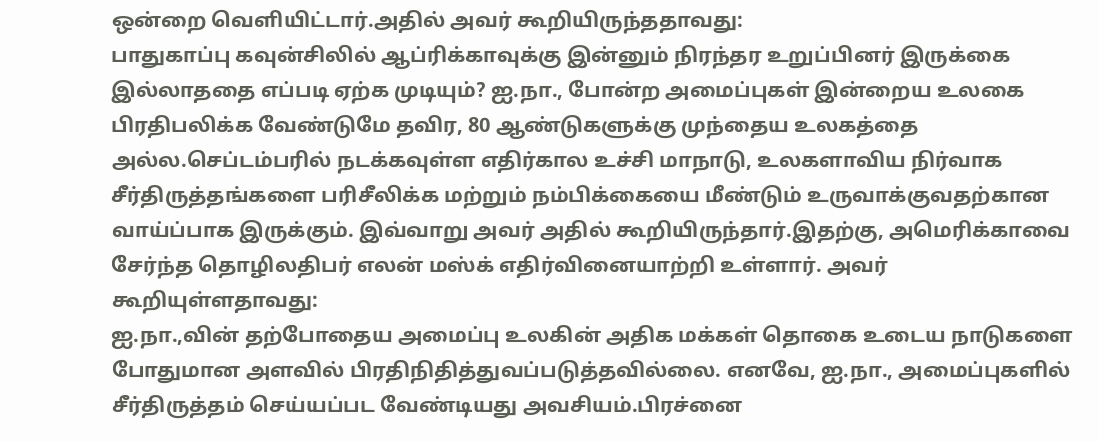ஒன்றை வெளியிட்டார்.அதில் அவர் கூறியிருந்ததாவது:
பாதுகாப்பு கவுன்சிலில் ஆப்ரிக்காவுக்கு இன்னும் நிரந்தர உறுப்பினர் இருக்கை இல்லாததை எப்படி ஏற்க முடியும்? ஐ.நா., போன்ற அமைப்புகள் இன்றைய உலகை பிரதிபலிக்க வேண்டுமே தவிர, 80 ஆண்டுகளுக்கு முந்தைய உலகத்தை அல்ல.செப்டம்பரில் நடக்கவுள்ள எதிர்கால உச்சி மாநாடு, உலகளாவிய நிர்வாக சீர்திருத்தங்களை பரிசீலிக்க மற்றும் நம்பிக்கையை மீண்டும் உருவாக்குவதற்கான வாய்ப்பாக இருக்கும். இவ்வாறு அவர் அதில் கூறியிருந்தார்.இதற்கு, அமெரிக்காவை சேர்ந்த தொழிலதிபர் எலன் மஸ்க் எதிர்வினையாற்றி உள்ளார். அவர் கூறியுள்ளதாவது:
ஐ.நா.,வின் தற்போதைய அமைப்பு உலகின் அதிக மக்கள் தொகை உடைய நாடுகளை போதுமான அளவில் பிரதிநிதித்துவப்படுத்தவில்லை. எனவே, ஐ.நா., அமைப்புகளில் சீர்திருத்தம் செய்யப்பட வேண்டியது அவசியம்.பிரச்னை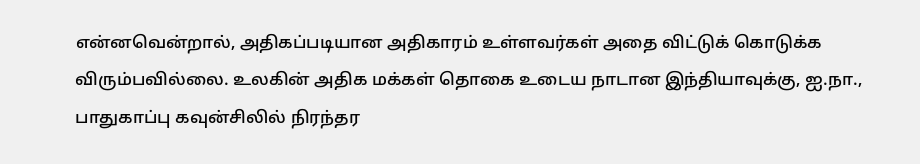என்னவென்றால், அதிகப்படியான அதிகாரம் உள்ளவர்கள் அதை விட்டுக் கொடுக்க விரும்பவில்லை. உலகின் அதிக மக்கள் தொகை உடைய நாடான இந்தியாவுக்கு, ஐ.நா., பாதுகாப்பு கவுன்சிலில் நிரந்தர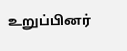உறுப்பினர்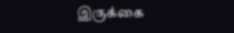இருக்கை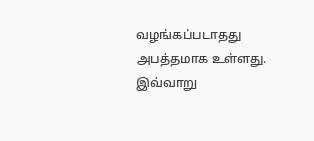வழங்கப்படாதது அபத்தமாக உள்ளது. இவ்வாறு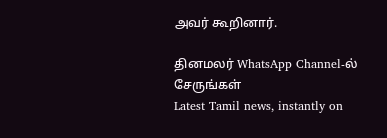அவர் கூறினார்.

தினமலர் WhatsApp Channel-ல் சேருங்கள்
Latest Tamil news, instantly on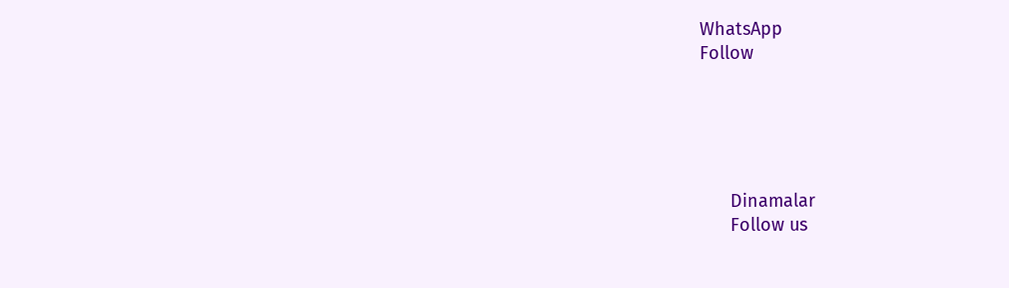WhatsApp
Follow





      Dinamalar
      Follow us